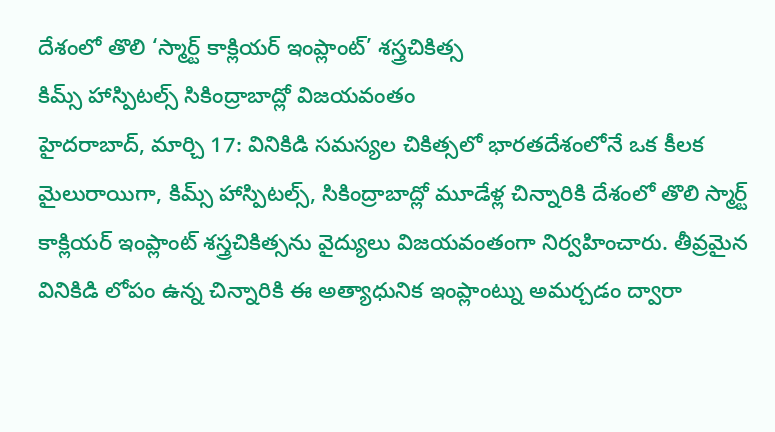దేశంలో తొలి ‘స్మార్ట్ కాక్లియర్ ఇంప్లాంట్’ శస్త్రచికిత్స
కిమ్స్ హాస్పిటల్స్ సికింద్రాబాద్లో విజయవంతం
హైదరాబాద్, మార్చి 17: వినికిడి సమస్యల చికిత్సలో భారతదేశంలోనే ఒక కీలక మైలురాయిగా, కిమ్స్ హాస్పిటల్స్, సికింద్రాబాద్లో మూడేళ్ల చిన్నారికి దేశంలో తొలి స్మార్ట్ కాక్లియర్ ఇంప్లాంట్ శస్త్రచికిత్సను వైద్యులు విజయవంతంగా నిర్వహించారు. తీవ్రమైన వినికిడి లోపం ఉన్న చిన్నారికి ఈ అత్యాధునిక ఇంప్లాంట్ను అమర్చడం ద్వారా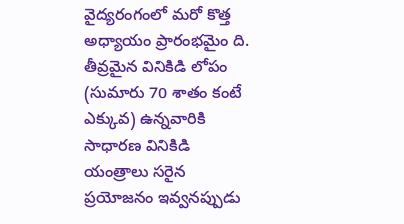వైద్యరంగంలో మరో కొత్త అధ్యాయం ప్రారంభమైం ది.
తీవ్రమైన వినికిడి లోపం (సుమారు 70 శాతం కంటే ఎక్కువ) ఉన్నవారికి సాధారణ వినికిడి యంత్రాలు సరైన ప్రయోజనం ఇవ్వనప్పుడు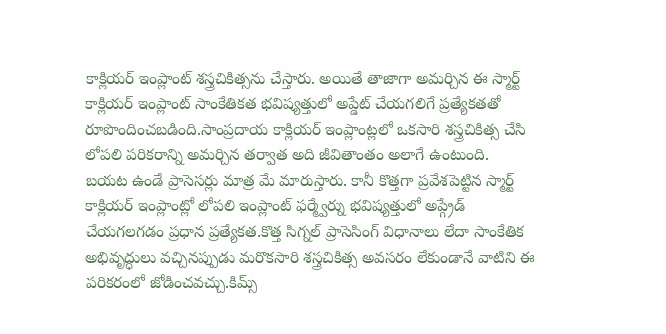కాక్లియర్ ఇంప్లాంట్ శస్త్రచికిత్సను చేస్తారు. అయితే తాజాగా అమర్చిన ఈ స్మార్ట్ కాక్లియర్ ఇంప్లాంట్ సాంకేతికత భవిష్యత్తులో అప్డేట్ చేయగలిగే ప్రత్యేకతతో రూపొందించబడింది.సాంప్రదాయ కాక్లియర్ ఇంప్లాంట్లలో ఒకసారి శస్త్రచికిత్స చేసి లోపలి పరికరాన్ని అమర్చిన తర్వాత అది జీవితాంతం అలాగే ఉంటుంది.
బయట ఉండే ప్రాసెసర్లు మాత్ర మే మారుస్తారు. కానీ కొత్తగా ప్రవేశపెట్టిన స్మార్ట్ కాక్లియర్ ఇంప్లాంట్లో లోపలి ఇంప్లాంట్ ఫర్మ్వేర్ను భవిష్యత్తులో అప్గ్రేడ్ చేయగలగడం ప్రధాన ప్రత్యేకత.కొత్త సిగ్నల్ ప్రాసెసింగ్ విధానాలు లేదా సాంకేతిక అభివృద్ధులు వచ్చినప్పుడు మరొకసారి శస్త్రచికిత్స అవసరం లేకుండానే వాటిని ఈ పరికరంలో జోడించవచ్చు.కిమ్స్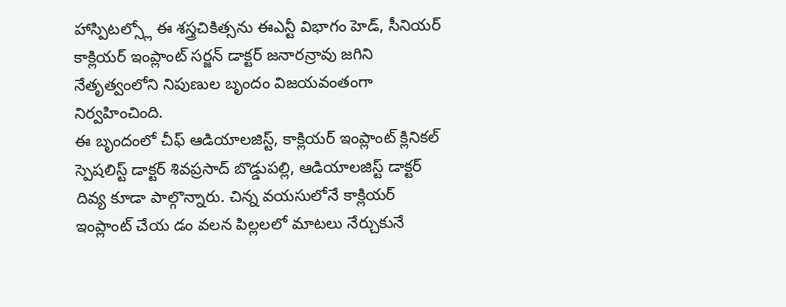హాస్పిటల్స్లో ఈ శస్త్రచికిత్సను ఈఎన్టీ విభాగం హెడ్, సీనియర్ కాక్లియర్ ఇంప్లాంట్ సర్జన్ డాక్టర్ జనారన్రావు జగిని నేతృత్వంలోని నిపుణుల బృందం విజయవంతంగా నిర్వహించింది.
ఈ బృందంలో చీఫ్ ఆడియాలజిస్ట్, కాక్లియర్ ఇంప్లాంట్ క్లినికల్ స్పెషలిస్ట్ డాక్టర్ శివప్రసాద్ బొడ్డుపల్లి, ఆడియాలజిస్ట్ డాక్టర్ దివ్య కూడా పాల్గొన్నారు. చిన్న వయసులోనే కాక్లియర్ ఇంప్లాంట్ చేయ డం వలన పిల్లలలో మాటలు నేర్చుకునే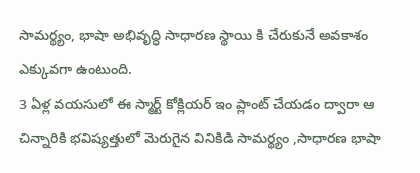సామర్థ్యం, భాషా అభివృద్ధి సాధారణ స్థాయి కి చేరుకునే అవకాశం ఎక్కువగా ఉంటుంది.
3 ఏళ్ల వయసులో ఈ స్మార్ట్ కోక్లియర్ ఇం ప్లాంట్ చేయడం ద్వారా ఆ చిన్నారికి భవిష్యత్తులో మెరుగైన వినికిడి సామర్థ్యం ,సాధారణ భాషా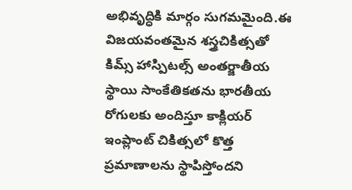అభివృద్ధికి మార్గం సుగమమైంది.ఈ విజయవంతమైన శస్త్రచికిత్సతో కిమ్స్ హాస్పిటల్స్ అంతర్జాతీయ స్థాయి సాంకేతికతను భారతీయ రోగులకు అందిస్తూ కాక్లియర్ ఇంప్లాంట్ చికిత్సలో కొత్త ప్రమాణాలను స్థాపిస్తోందని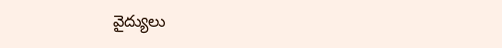వైద్యులు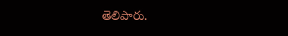తెలిపారు.